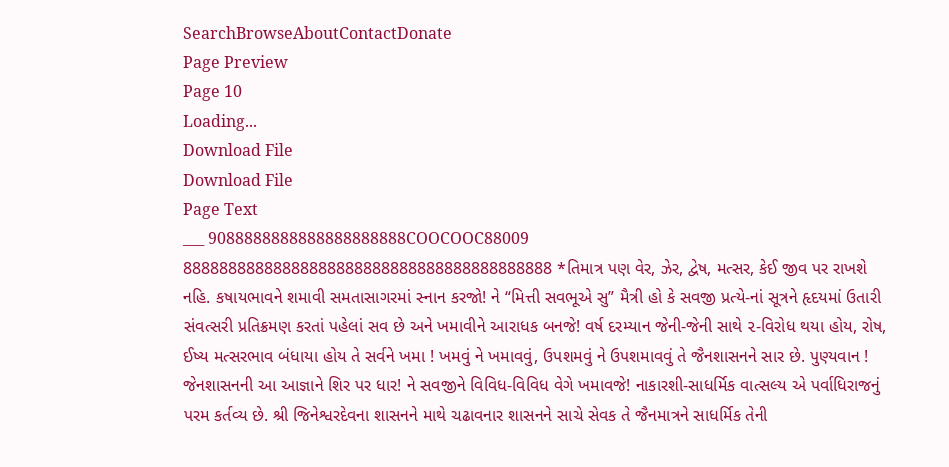SearchBrowseAboutContactDonate
Page Preview
Page 10
Loading...
Download File
Download File
Page Text
___ 9088888888888888888888COOCOOC88009 88888888888888888888888888888888888888888 *તિમાત્ર પણ વેર, ઝેર, દ્વેષ, મત્સર, કેઈ જીવ પર રાખશે નહિ. કષાયભાવને શમાવી સમતાસાગરમાં સ્નાન કરજો! ને “મિત્તી સવભૂએ સુ” મૈત્રી હો કે સવજી પ્રત્યે-નાં સૂત્રને હૃદયમાં ઉતારી સંવત્સરી પ્રતિક્રમણ કરતાં પહેલાં સવ છે અને ખમાવીને આરાધક બનજે! વર્ષ દરમ્યાન જેની-જેની સાથે ૨-વિરોધ થયા હોય, રોષ, ઈષ્ય મત્સરભાવ બંધાયા હોય તે સર્વને ખમા ! ખમવું ને ખમાવવું, ઉપશમવું ને ઉપશમાવવું તે જૈનશાસનને સાર છે. પુણ્યવાન ! જેનશાસનની આ આજ્ઞાને શિર પર ધાર! ને સવજીને વિવિધ-વિવિધ વેગે ખમાવજે! નાકારશી-સાધર્મિક વાત્સલ્ય એ પર્વાધિરાજનું પરમ કર્તવ્ય છે. શ્રી જિનેશ્વરદેવના શાસનને માથે ચઢાવનાર શાસનને સાચે સેવક તે જૈનમાત્રને સાધર્મિક તેની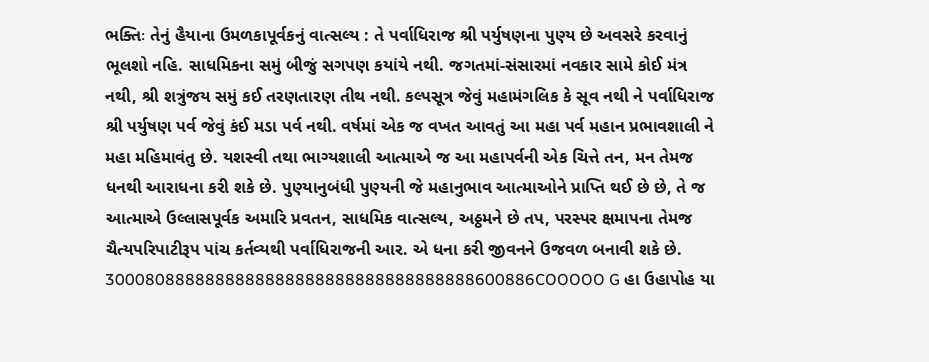ભક્તિઃ તેનું હૈયાના ઉમળકાપૂર્વકનું વાત્સલ્ય : તે પર્વાધિરાજ શ્રી પર્યુષણના પુણ્ય છે અવસરે કરવાનું ભૂલશો નહિ. સાધમિકના સમું બીજું સગપણ કયાંયે નથી. જગતમાં-સંસારમાં નવકાર સામે કોઈ મંત્ર નથી, શ્રી શત્રુંજય સમું કઈ તરણતારણ તીથ નથી. કલ્પસૂત્ર જેવું મહામંગલિક કે સૂવ નથી ને પર્વાધિરાજ શ્રી પર્યુષણ પર્વ જેવું કંઈ મડા પર્વ નથી. વર્ષમાં એક જ વખત આવતું આ મહા પર્વ મહાન પ્રભાવશાલી ને મહા મહિમાવંતુ છે. યશસ્વી તથા ભાગ્યશાલી આત્માએ જ આ મહાપર્વની એક ચિત્તે તન, મન તેમજ ધનથી આરાધના કરી શકે છે. પુણ્યાનુબંધી પુણ્યની જે મહાનુભાવ આત્માઓને પ્રાપ્તિ થઈ છે છે, તે જ આત્માએ ઉલ્લાસપૂર્વક અમારિ પ્રવતન, સાધમિક વાત્સલ્ય, અઠ્ઠમને છે તપ, પરસ્પર ક્ષમાપના તેમજ ચૈત્યપરિપાટીરૂપ પાંચ કર્તવ્યથી પર્વાધિરાજની આર. એ ધના કરી જીવનને ઉજવળ બનાવી શકે છે. 3000808888888888888888888888888888888600886COOOOO G હા ઉહાપોહ યા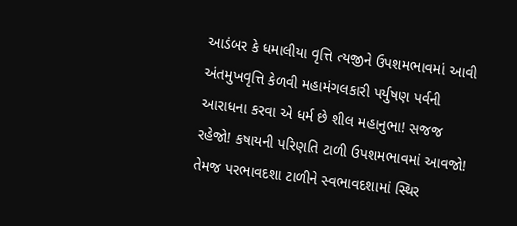આડંબર કે ધમાલીયા વૃત્તિ ત્યજીને ઉપશમભાવમાં આવી અંતમુખવૃત્તિ કેળવી મહામંગલકારી પર્યુષણ પર્વની આરાધના કરવા એ ધર્મ છે શીલ મહાનુભા! સજજ રહેજો! કષાયની પરિણતિ ટાળી ઉપશમભાવમાં આવજો! તેમજ પરભાવદશા ટાળીને સ્વભાવદશામાં સ્થિર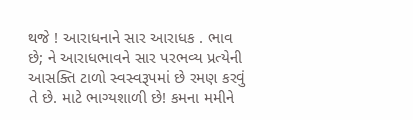થજે ! આરાધનાને સાર આરાધક . ભાવ છે; ને આરાધભાવને સાર પરભવ્ય પ્રત્યેની આસક્તિ ટાળો સ્વસ્વરૂપમાં છે રમણ કરવું તે છે. માટે ભાગ્યશાળી છે! કમના મમીને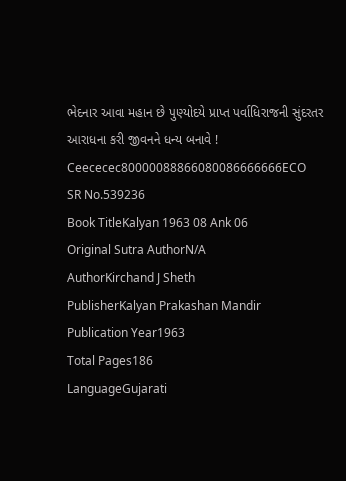ભેદનાર આવા મહાન છે પુણ્યોદયે પ્રાપ્ત પર્વાધિરાજની સુંદરતર આરાધના કરી જીવનને ધન્ય બનાવે ! Ceececec80000088866080086666666ECO
SR No.539236
Book TitleKalyan 1963 08 Ank 06
Original Sutra AuthorN/A
AuthorKirchand J Sheth
PublisherKalyan Prakashan Mandir
Publication Year1963
Total Pages186
LanguageGujarati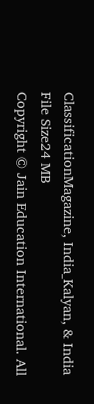ClassificationMagazine, India_Kalyan, & India
File Size24 MB
Copyright © Jain Education International. All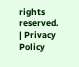rights reserved. | Privacy Policy